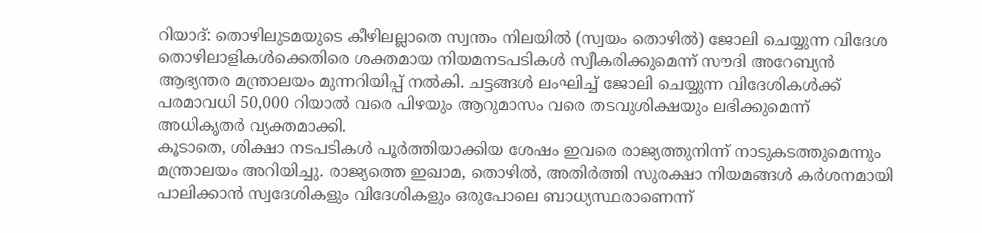റിയാദ്: തൊഴിലുടമയുടെ കീഴിലല്ലാതെ സ്വന്തം നിലയിൽ (സ്വയം തൊഴിൽ) ജോലി ചെയ്യുന്ന വിദേശ തൊഴിലാളികൾക്കെതിരെ ശക്തമായ നിയമനടപടികൾ സ്വീകരിക്കുമെന്ന് സൗദി അറേബ്യൻ ആഭ്യന്തര മന്ത്രാലയം മുന്നറിയിപ്പ് നൽകി. ചട്ടങ്ങൾ ലംഘിച്ച് ജോലി ചെയ്യുന്ന വിദേശികൾക്ക് പരമാവധി 50,000 റിയാൽ വരെ പിഴയും ആറുമാസം വരെ തടവുശിക്ഷയും ലഭിക്കുമെന്ന് അധികൃതർ വ്യക്തമാക്കി.
കൂടാതെ, ശിക്ഷാ നടപടികൾ പൂർത്തിയാക്കിയ ശേഷം ഇവരെ രാജ്യത്തുനിന്ന് നാടുകടത്തുമെന്നും മന്ത്രാലയം അറിയിച്ചു. രാജ്യത്തെ ഇഖാമ, തൊഴിൽ, അതിർത്തി സുരക്ഷാ നിയമങ്ങൾ കർശനമായി പാലിക്കാൻ സ്വദേശികളും വിദേശികളും ഒരുപോലെ ബാധ്യസ്ഥരാണെന്ന്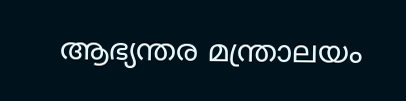ആഭ്യന്തര മന്ത്രാലയം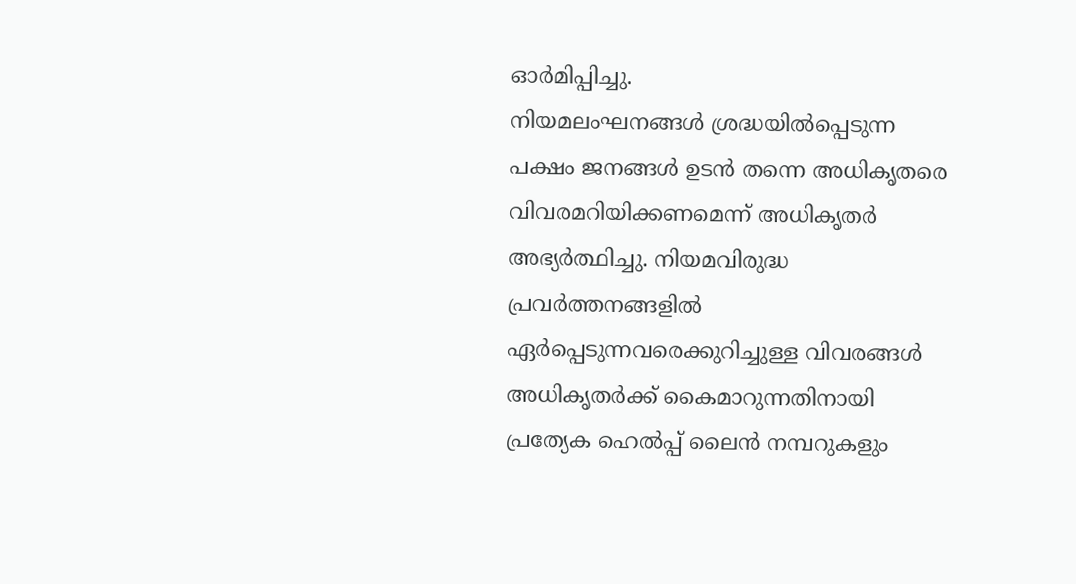ഓർമിപ്പിച്ചു.
നിയമലംഘനങ്ങൾ ശ്രദ്ധയിൽപ്പെടുന്ന പക്ഷം ജനങ്ങൾ ഉടൻ തന്നെ അധികൃതരെ വിവരമറിയിക്കണമെന്ന് അധികൃതർ അഭ്യർത്ഥിച്ചു. നിയമവിരുദ്ധ പ്രവർത്തനങ്ങളിൽ ഏർപ്പെടുന്നവരെക്കുറിച്ചുള്ള വിവരങ്ങൾ അധികൃതർക്ക് കൈമാറുന്നതിനായി പ്രത്യേക ഹെൽപ്പ് ലൈൻ നമ്പറുകളും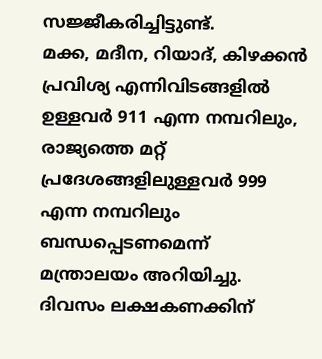സജ്ജീകരിച്ചിട്ടുണ്ട്.
മക്ക, മദീന, റിയാദ്, കിഴക്കൻ പ്രവിശ്യ എന്നിവിടങ്ങളിൽ ഉള്ളവർ 911 എന്ന നമ്പറിലും, രാജ്യത്തെ മറ്റ് പ്രദേശങ്ങളിലുള്ളവർ 999 എന്ന നമ്പറിലും ബന്ധപ്പെടണമെന്ന് മന്ത്രാലയം അറിയിച്ചു.
ദിവസം ലക്ഷകണക്കിന്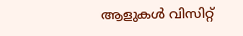ആളുകൾ വിസിറ്റ്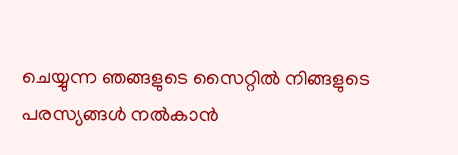ചെയ്യുന്ന ഞങ്ങളുടെ സൈറ്റിൽ നിങ്ങളുടെ പരസ്യങ്ങൾ നൽകാൻ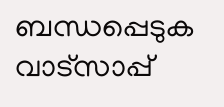ബന്ധപ്പെടുക വാട്സാപ്പ്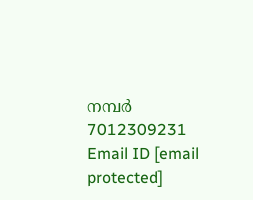നമ്പർ 7012309231 Email ID [email protected]